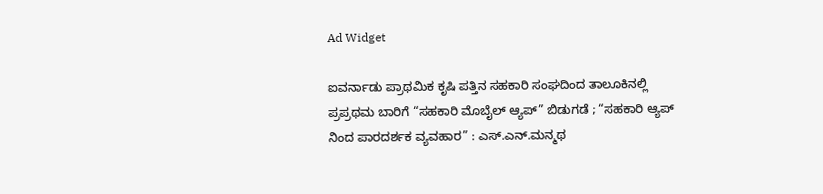Ad Widget

ಐವರ್ನಾಡು ಪ್ರಾಥಮಿಕ ಕೃಷಿ ಪತ್ತಿನ ಸಹಕಾರಿ ಸಂಘದಿಂದ ತಾಲೂಕಿನಲ್ಲಿ ಪ್ರಪ್ರಥಮ ಬಾರಿಗೆ “ಸಹಕಾರಿ ಮೊಬೈಲ್ ಆ್ಯಪ್” ಬಿಡುಗಡೆ ; “ಸಹಕಾರಿ ಆ್ಯಪ್ ನಿಂದ ಪಾರದರ್ಶಕ ವ್ಯವಹಾರ” : ಎಸ್.ಎನ್.ಮನ್ಮಥ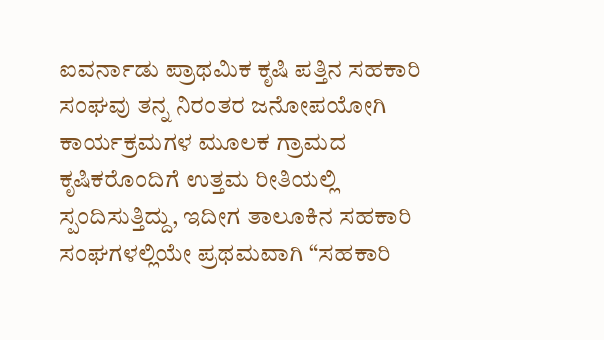ಐವರ್ನಾಡು ಪ್ರಾಥಮಿಕ ಕೃಷಿ ಪತ್ತಿನ ಸಹಕಾರಿ ಸಂಘವು ತನ್ನ ನಿರಂತರ ಜನೋಪಯೋಗಿ ಕಾರ್ಯಕ್ರಮಗಳ ಮೂಲಕ ಗ್ರಾಮದ ಕೃಷಿಕರೊಂದಿಗೆ ಉತ್ತಮ ರೀತಿಯಲ್ಲಿ ಸ್ಪಂದಿಸುತ್ತಿದ್ದು, ಇದೀಗ ತಾಲೂಕಿನ ಸಹಕಾರಿ ಸಂಘಗಳಲ್ಲಿಯೇ ಪ್ರಥಮವಾಗಿ “ಸಹಕಾರಿ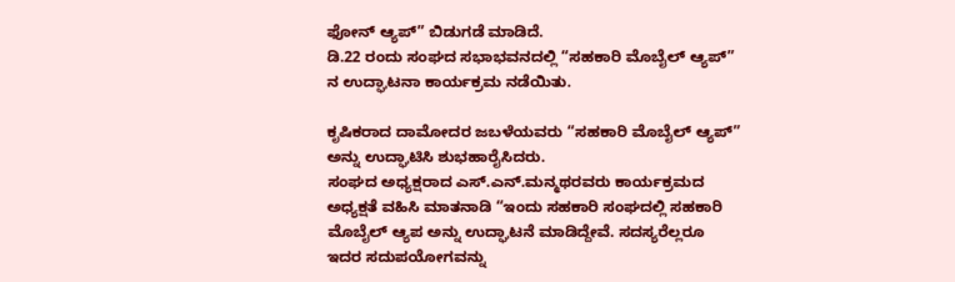ಫೋನ್ ಆ್ಯಪ್” ಬಿಡುಗಡೆ ಮಾಡಿದೆ.
ಡಿ.22 ರಂದು ಸಂಘದ ಸಭಾಭವನದಲ್ಲಿ “ಸಹಕಾರಿ ಮೊಬೈಲ್ ಆ್ಯಪ್” ನ ಉದ್ಘಾಟನಾ ಕಾರ್ಯಕ್ರಮ ನಡೆಯಿತು.

ಕೃಷಿಕರಾದ ದಾಮೋದರ ಜಬಳೆಯವರು “ಸಹಕಾರಿ ಮೊಬೈಲ್ ಆ್ಯಪ್” ಅನ್ನು ಉದ್ಘಾಟಿಸಿ ಶುಭಹಾರೈಸಿದರು.
ಸಂಘದ ಅಧ್ಯಕ್ಷರಾದ ಎಸ್.ಎನ್.ಮನ್ಮಥರವರು ಕಾರ್ಯಕ್ರಮದ ಅಧ್ಯಕ್ಷತೆ ವಹಿಸಿ ಮಾತನಾಡಿ “ಇಂದು ಸಹಕಾರಿ ಸಂಘದಲ್ಲಿ ಸಹಕಾರಿ ಮೊಬೈಲ್ ಆ್ಯಪ ಅನ್ನು ಉದ್ಘಾಟನೆ ಮಾಡಿದ್ದೇವೆ. ಸದಸ್ಯರೆಲ್ಲರೂ ಇದರ ಸದುಪಯೋಗವನ್ನು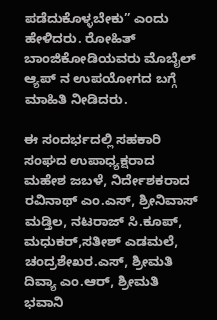ಪಡೆದುಕೊಳ್ಳಬೇಕು” ಎಂದು ಹೇಳಿದರು. ರೋಹಿತ್ ಬಾಂಜಿಕೋಡಿಯವರು ಮೊಬೈಲ್ ಆ್ಯಪ್ ನ ಉಪಯೋಗದ ಬಗ್ಗೆ ಮಾಹಿತಿ ನೀಡಿದರು.

ಈ ಸಂದರ್ಭದಲ್ಲಿ ಸಹಕಾರಿ ಸಂಘದ ಉಪಾಧ್ಯಕ್ಷರಾದ ಮಹೇಶ ಜಬಳೆ, ನಿರ್ದೇಶಕರಾದ ರವಿನಾಥ್ ಎಂ.ಎಸ್, ಶ್ರೀನಿವಾಸ್ ಮಡ್ತಿಲ, ನಟರಾಜ್ ಸಿ.ಕೂಪ್, ಮಧುಕರ್,ಸತೀಶ್ ಎಡಮಲೆ, ಚಂದ್ರಶೇಖರ.ಎಸ್, ಶ್ರೀಮತಿ ದಿವ್ಯಾ ಎಂ.ಆರ್, ಶ್ರೀಮತಿ ಭವಾನಿ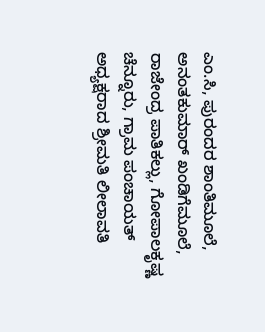ಎಂ.ಸಿ, ಪುರಂದರ ಶಾಂತಿಮೂಲೆ, ಅನಂತಕುಮಾರ್ ಖಂಡಿಗೆಮೂಲೆ, ರಾಜೇಂದ್ರ ಪಾತಿಕಲ್ಲು, ಗೋಪಾಲಕೃಷ್ಣ ಚೆನ್ನೂರು, ಗ್ರಾಮ ಪಂಚಾಯತ್ ಅಧ್ಯಕ್ಷರಾದ ಶ್ರೀಮತಿ ಲೀಲಾವತಿ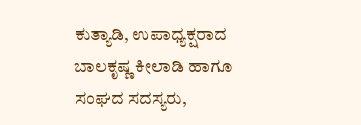ಕುತ್ಯಾಡಿ, ಉಪಾಧ್ಯಕ್ಷರಾದ ಬಾಲಕೃಷ್ಣ ಕೀಲಾಡಿ ಹಾಗೂ ಸಂಘದ ಸದಸ್ಯರು,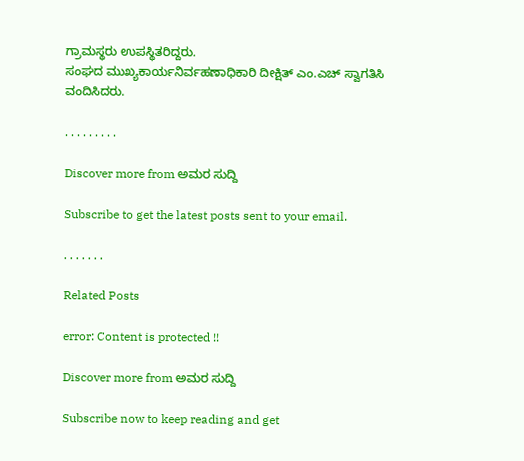ಗ್ರಾಮಸ್ಥರು ಉಪಸ್ಥಿತರಿದ್ದರು.
ಸಂಘದ ಮುಖ್ಯಕಾರ್ಯನಿರ್ವಹಣಾಧಿಕಾರಿ ದೀಕ್ಷಿತ್ ಎಂ.ಎಚ್ ಸ್ವಾಗತಿಸಿ ವಂದಿಸಿದರು.

. . . . . . . . .

Discover more from ಅಮರ ಸುದ್ದಿ

Subscribe to get the latest posts sent to your email.

. . . . . . .

Related Posts

error: Content is protected !!

Discover more from ಅಮರ ಸುದ್ದಿ

Subscribe now to keep reading and get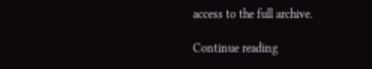access to the full archive.

Continue reading